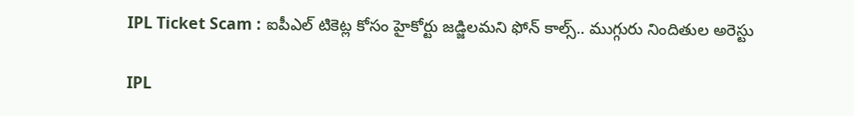IPL Ticket Scam : ఐపీఎల్ టికెట్ల కోసం హైకోర్టు జడ్జిలమని ఫోన్ కాల్స్.. ముగ్గురు నిందితుల అరెస్టు

IPL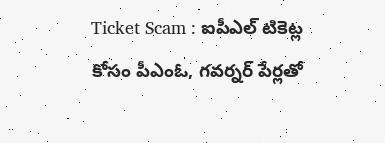Ticket Scam : ఐపీఎల్ టికెట్ల కోసం పీఎంఓ, గవర్నర్ పేర్లతో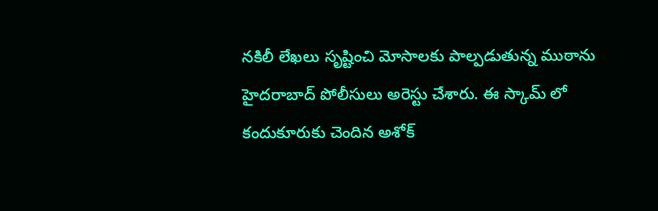నకిలీ లేఖలు సృష్టించి మోసాలకు పాల్పడుతున్న ముఠాను హైదరాబాద్ పోలీసులు అరెస్టు చేశారు. ఈ స్కామ్ లో కందుకూరుకు చెందిన అశోక్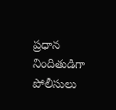ప్రధాన నిందితుడిగా పోలీసులు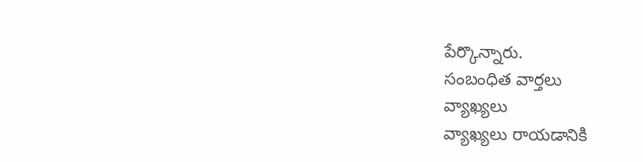పేర్కొన్నారు.
సంబంధిత వార్తలు
వ్యాఖ్యలు
వ్యాఖ్యలు రాయడానికి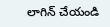లాగిన్ చేయండి